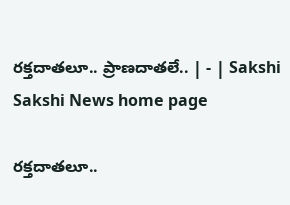రక్తదాతలూ.. ప్రాణదాతలే.. | - | Sakshi
Sakshi News home page

రక్తదాతలూ..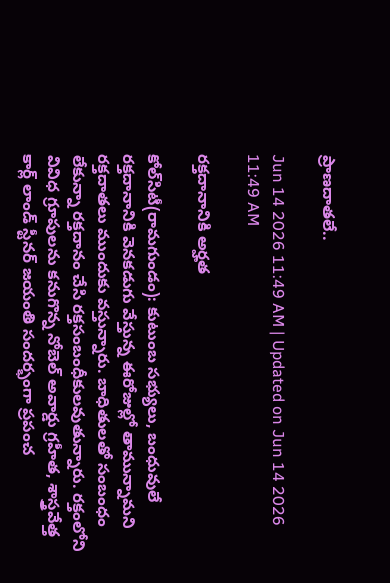ప్రాణదాతలే..

Jun 14 2026 11:49 AM | Updated on Jun 14 2026 11:49 AM

రక్తదానానికి అర్హత

కోల్‌సిటీ(రామగుండం): కుటుంబ సభ్యులు, బంధువులే రక్తదానానికి వెనకడుగు వేస్తున్న ఈరోజుల్లో తామున్నామని రక్తదాతలు ముందుకు వస్తున్నారు. బాధితులతో సంబంధం లేకున్నా రక్తదానం చేసి రక్తసంబంధీకులవుతున్నారు. రక్తంలోని వివిధ గ్రూపులను కనుగొన్న నోబెల్‌ అవార్డు గ్రహీత, శాస్త్రవేత్త కార్ల్‌ లాండ్‌ స్టీనర్‌ జయంతి సందర్భంగా ప్రపంచ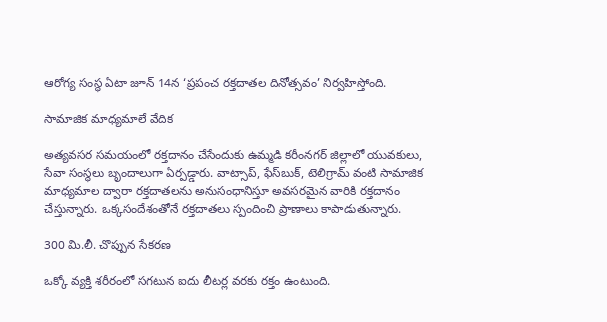ఆరోగ్య సంస్థ ఏటా జూన్‌ 14న ‘ప్రపంచ రక్తదాతల దినోత్సవం’ నిర్వహిస్తోంది.

సామాజిక మాధ్యమాలే వేదిక

అత్యవసర సమయంలో రక్తదానం చేసేందుకు ఉమ్మడి కరీంనగర్‌ జిల్లాలో యువకులు, సేవా సంస్థలు బృందాలుగా ఏర్పడ్డారు. వాట్సాప్‌, ఫేస్‌బుక్‌, టెలిగ్రామ్‌ వంటి సామాజిక మాధ్యమాల ద్వారా రక్తదాతలను అనుసంధానిస్తూ అవసరమైన వారికి రక్తదానం చేస్తున్నారు. ఒక్కసందేశంతోనే రక్తదాతలు స్పందించి ప్రాణాలు కాపాడుతున్నారు.

300 మి.లీ. చొప్పున సేకరణ

ఒక్కో వ్యక్తి శరీరంలో సగటున ఐదు లీటర్ల వరకు రక్తం ఉంటుంది.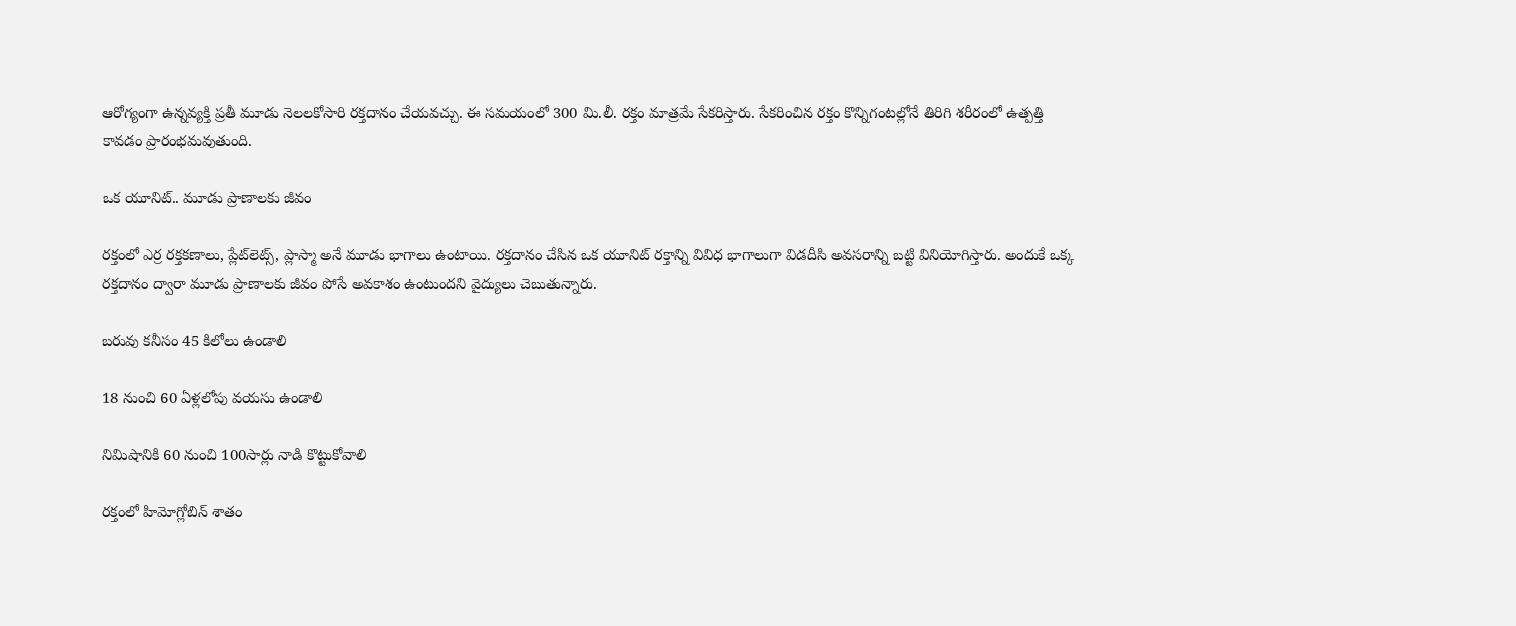ఆరోగ్యంగా ఉన్నవ్యక్తి ప్రతీ మూడు నెలలకోసారి రక్తదానం చేయవచ్చు. ఈ సమయంలో 300 మి.లీ. రక్తం మాత్రమే సేకరిస్తారు. సేకరించిన రక్తం కొన్నిగంటల్లోనే తిరిగి శరీరంలో ఉత్పత్తి కావడం ప్రారంభమవుతుంది.

ఒక యూనిట్‌.. మూడు ప్రాణాలకు జీవం

రక్తంలో ఎర్ర రక్తకణాలు, ప్లేట్‌లెట్స్‌, ప్లాస్మా అనే మూడు భాగాలు ఉంటాయి. రక్తదానం చేసిన ఒక యూనిట్‌ రక్తాన్ని వివిధ భాగాలుగా విడదీసి అవసరాన్ని బట్టి వినియోగిస్తారు. అందుకే ఒక్క రక్తదానం ద్వారా మూడు ప్రాణాలకు జీవం పోసే అవకాశం ఉంటుందని వైద్యులు చెబుతున్నారు.

బరువు కనీసం 45 కిలోలు ఉండాలి

18 నుంచి 60 ఏళ్లలోపు వయసు ఉండాలి

నిమిషానికి 60 నుంచి 100సార్లు నాడి కొట్టుకోవాలి

రక్తంలో హిమోగ్లోబిన్‌ శాతం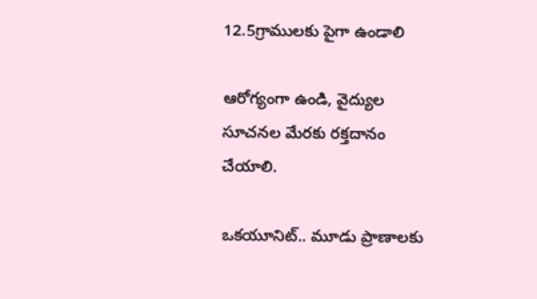12.5గ్రాములకు పైగా ఉండాలి

ఆరోగ్యంగా ఉండి, వైద్యుల సూచనల మేరకు రక్తదానం చేయాలి.

ఒకయూనిట్‌.. మూడు ప్రాణాలకు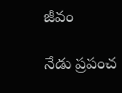జీవం

నేడు ప్రపంచ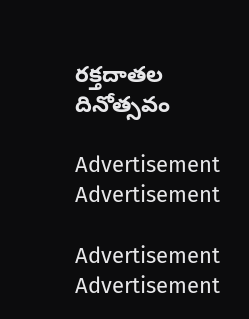రక్తదాతల దినోత్సవం

Advertisement
Advertisement

Advertisement
Advertisement